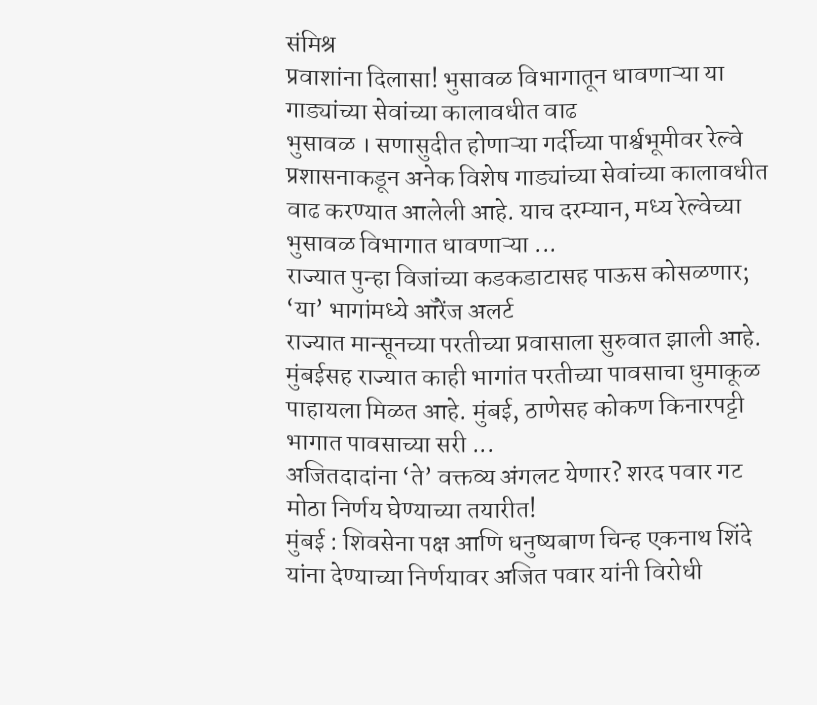संमिश्र
प्रवाशांना दिलासा! भुसावळ विभागातून धावणाऱ्या या गाड्यांच्या सेवांच्या कालावधीत वाढ
भुसावळ । सणासुदीत होणाऱ्या गर्दीच्या पार्श्वभूमीवर रेल्वे प्रशासनाकडून अनेक विशेष गाड्यांच्या सेवांच्या कालावधीत वाढ करण्यात आलेली आहे. याच दरम्यान, मध्य रेल्वेच्या भुसावळ विभागात धावणाऱ्या ...
राज्यात पुन्हा विजांच्या कडकडाटासह पाऊस कोसळणार; ‘या’ भागांमध्ये ऑरेंज अलर्ट
राज्यात मान्सूनच्या परतीच्या प्रवासाला सुरुवात झाली आहे. मुंबईसह राज्यात काही भागांत परतीच्या पावसाचा धुमाकूळ पाहायला मिळत आहे. मुंबई, ठाणेसह कोकण किनारपट्टी भागात पावसाच्या सरी ...
अजितदादांना ‘ते’ वक्तव्य अंगलट येणार? शरद पवार गट मोठा निर्णय घेण्याच्या तयारीत!
मुंबई : शिवसेना पक्ष आणि धनुष्यबाण चिन्ह एकनाथ शिंदे यांना देण्याच्या निर्णयावर अजित पवार यांनी विरोधी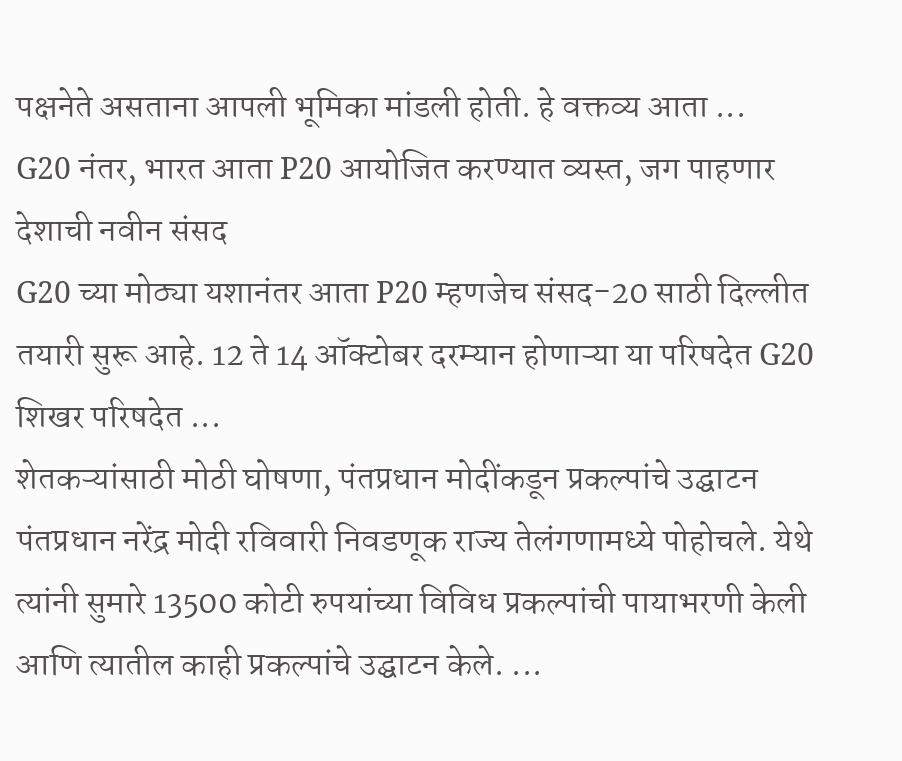पक्षनेते असताना आपली भूमिका मांडली होती. हे वक्तव्य आता ...
G20 नंतर, भारत आता P20 आयोजित करण्यात व्यस्त, जग पाहणार देशाची नवीन संसद
G20 च्या मोठ्या यशानंतर आता P20 म्हणजेच संसद-20 साठी दिल्लीत तयारी सुरू आहे. 12 ते 14 ऑक्टोबर दरम्यान होणाऱ्या या परिषदेत G20 शिखर परिषदेत ...
शेतकऱ्यांसाठी मोठी घोषणा, पंतप्रधान मोदींकडून प्रकल्पांचे उद्घाटन
पंतप्रधान नरेंद्र मोदी रविवारी निवडणूक राज्य तेलंगणामध्ये पोहोचले. येथे त्यांनी सुमारे 13500 कोटी रुपयांच्या विविध प्रकल्पांची पायाभरणी केली आणि त्यातील काही प्रकल्पांचे उद्घाटन केले. ...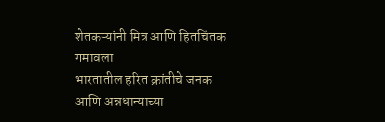शेतकऱ्यांनी मित्र आणि हितचिंतक गमावला
भारतातील हरित क्रांतीचे जनक आणि अन्नधान्याच्या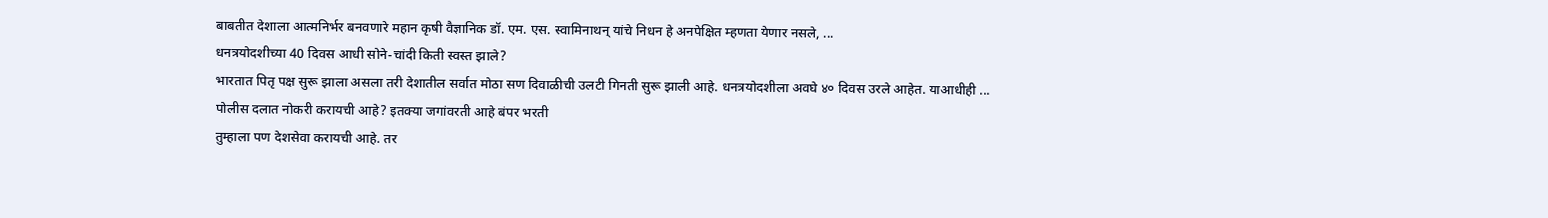बाबतीत देशाला आत्मनिर्भर बनवणारे महान कृषी वैज्ञानिक डॉ. एम. एस. स्वामिनाथन् यांचे निधन हे अनपेक्षित म्हणता येणार नसले, ...
धनत्रयोदशीच्या 40 दिवस आधी सोने-चांदी किती स्वस्त झाले?
भारतात पितृ पक्ष सुरू झाला असला तरी देशातील सर्वात मोठा सण दिवाळीची उलटी गिनती सुरू झाली आहे. धनत्रयोदशीला अवघे ४० दिवस उरले आहेत. याआधीही ...
पोलीस दलात नोकरी करायची आहे? इतक्या जगांवरती आहे बंपर भरती
तुम्हाला पण देशसेवा करायची आहे. तर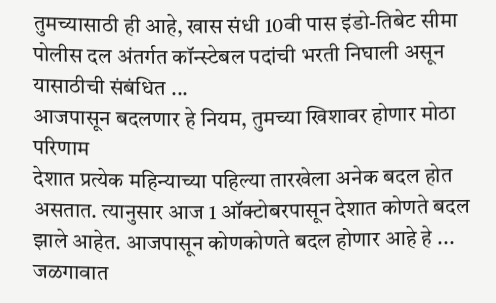तुमच्यासाठी ही आहे, खास संधी 10वी पास इंडो-तिबेट सीमा पोलीस दल अंतर्गत कॉन्स्टेबल पदांची भरती निघाली असून यासाठीची संबंधित ...
आजपासून बदलणार हे नियम, तुमच्या खिशावर होणार मोठा परिणाम
देशात प्रत्येक महिन्याच्या पहिल्या तारखेला अनेक बदल होत असतात. त्यानुसार आज 1 ऑक्टोबरपासून देशात कोणते बदल झाले आहेत. आजपासून कोणकोणते बदल होणार आहे हे ...
जळगावात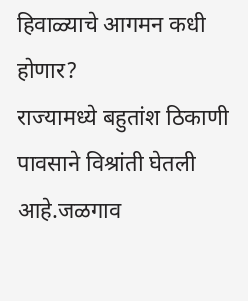हिवाळ्याचे आगमन कधी होणार?
राज्यामध्ये बहुतांश ठिकाणी पावसाने विश्रांती घेतली आहे.जळगाव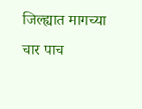जिल्ह्यात मागच्या चार पाच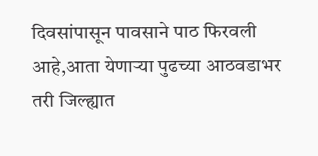दिवसांपासून पावसाने पाठ फिरवली आहे,आता येणाऱ्या पुढच्या आठवडाभर तरी जिल्ह्यात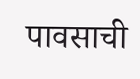पावसाची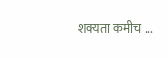शक्यता कमीच ...